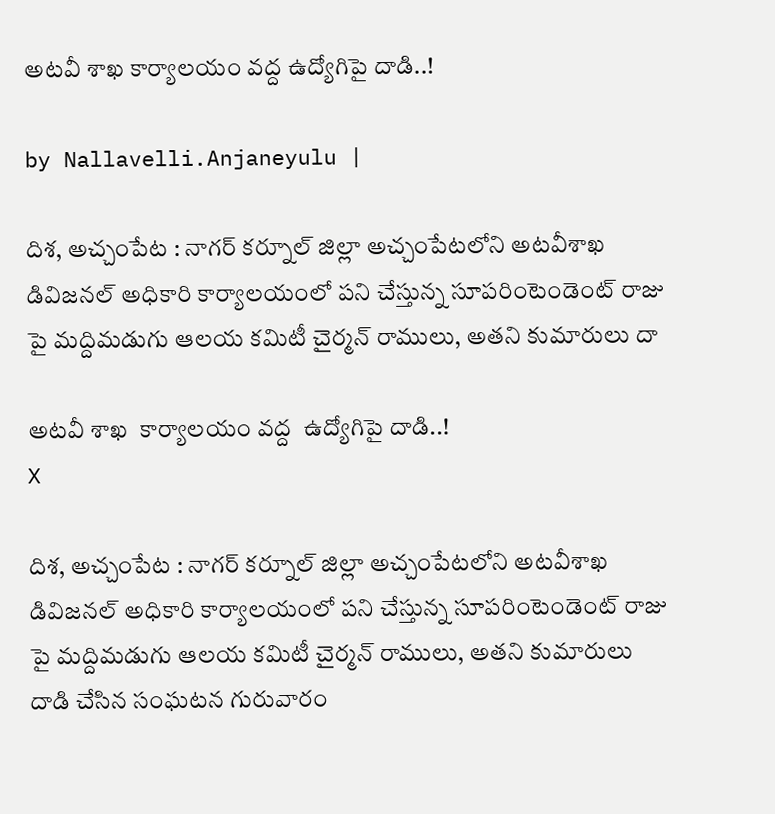అట‌వీ శాఖ కార్యాల‌యం వ‌ద్ద ఉద్యోగిపై దాడి..!

by Nallavelli.Anjaneyulu |

దిశ‌, అచ్చంపేట : నాగ‌ర్ క‌ర్నూల్ జిల్లా అచ్చంపేటలోని అట‌వీశాఖ డివిజ‌న‌ల్ అధికారి కార్యాల‌యంలో ప‌ని చేస్తున్న సూప‌రింటెండెంట్ రాజు పై మ‌ద్దిమ‌డుగు ఆల‌య క‌మిటీ చైర్మ‌న్ రాములు, అత‌ని కుమారులు దా

అట‌వీ శాఖ  కార్యాల‌యం వ‌ద్ద  ఉద్యోగిపై దాడి..!
X

దిశ‌, అచ్చంపేట : నాగ‌ర్ క‌ర్నూల్ జిల్లా అచ్చంపేటలోని అట‌వీశాఖ డివిజ‌న‌ల్ అధికారి కార్యాల‌యంలో ప‌ని చేస్తున్న సూప‌రింటెండెంట్ రాజు పై మ‌ద్దిమ‌డుగు ఆల‌య క‌మిటీ చైర్మ‌న్ రాములు, అత‌ని కుమారులు దాడి చేసిన సంఘ‌ట‌న గురువారం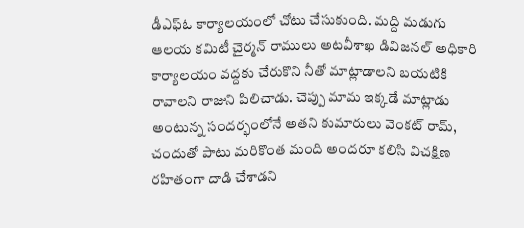డీఎఫ్ఓ కార్యాల‌యంలో చోటు చేసుకుంది. మ‌ద్ది మ‌డుగు ఆల‌య క‌మిటీ చైర్మ‌న్ రాములు అట‌వీశాఖ డివిజ‌న‌ల్ అధికారి కార్యాల‌యం వ‌ద్ద‌కు చేరుకొని నీతో మాట్లాడాల‌ని బ‌య‌టికి రావాల‌ని రాజుని పిలిచాడు. చెప్పు మామ ఇక్క‌డే మాట్లాడు అంటున్న సంద‌ర్భంలోనే అత‌ని కుమారులు వెంక‌ట్ రామ్, చందుతో పాటు మ‌రికొంత మంది అంద‌రూ క‌లిసి విచ‌క్షిణ ర‌హితంగా దాడి చేశాడ‌ని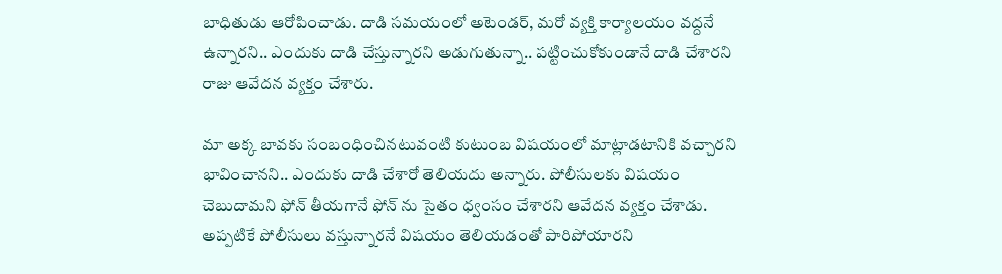బాధితుడు ఆరోపించాడు. దాడి స‌మ‌యంలో అటెండ‌ర్, మ‌రో వ్య‌క్తి కార్యాల‌యం వ‌ద్ద‌నే ఉన్నార‌ని.. ఎందుకు దాడి చేస్తున్నార‌ని అడుగుతున్నా.. ప‌ట్టించుకోకుండానే దాడి చేశార‌ని రాజు ఆవేద‌న వ్య‌క్తం చేశారు.

మా అక్క బావ‌కు సంబంధించిన‌టువంటి కుటుంబ విష‌యంలో మాట్లాడ‌టానికి వ‌చ్చార‌ని భావించాన‌ని.. ఎందుకు దాడి చేశారో తెలియ‌దు అన్నారు. పోలీసులకు విష‌యం చెబుదామ‌ని ఫోన్ తీయ‌గానే ఫోన్ ను సైతం ధ్వంసం చేశార‌ని ఆవేద‌న వ్య‌క్తం చేశాడు. అప్ప‌టికే పోలీసులు వ‌స్తున్నార‌నే విష‌యం తెలియ‌డంతో పారిపోయార‌ని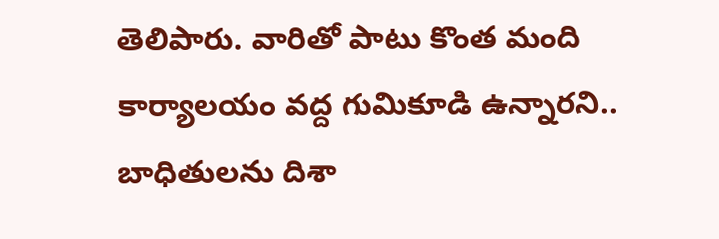తెలిపారు. వారితో పాటు కొంత మంది కార్యాల‌యం వ‌ద్ద గుమికూడి ఉన్నార‌ని.. బాధితుల‌ను దిశా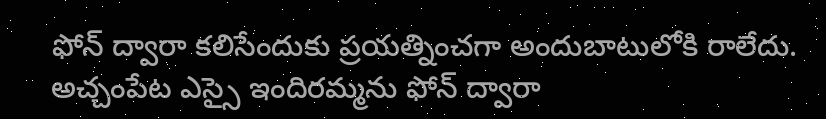ఫోన్ ద్వారా క‌లిసేందుకు ప్ర‌య‌త్నించ‌గా అందుబాటులోకి రాలేదు. అచ్చంపేట ఎస్సై ఇందిర‌మ్మ‌ను ఫోన్ ద్వారా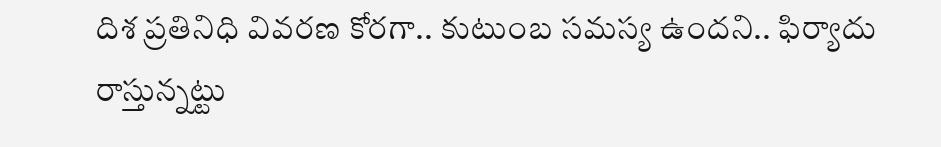దిశ ప్ర‌తినిధి వివ‌ర‌ణ కోరగా.. కుటుంబ స‌మ‌స్య ఉంద‌ని.. ఫిర్యాదు రాస్తున్న‌ట్టు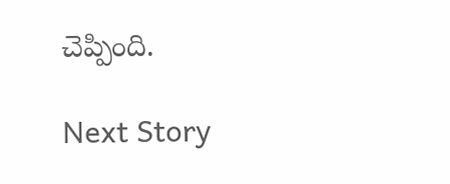చెప్పింది.

Next Story